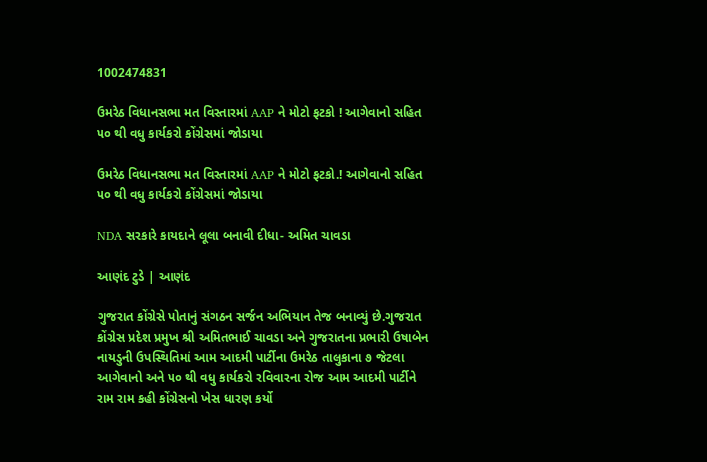1002474831

ઉમરેઠ વિધાનસભા મત વિસ્તારમાં AAP ને મોટો ફટકો ! આગેવાનો સહિત ૫૦ થી વધુ કાર્યકરો કોંગ્રેસમાં જોડાયા

ઉમરેઠ વિધાનસભા મત વિસ્તારમાં AAP ને મોટો ફટકો.! આગેવાનો સહિત ૫૦ થી વધુ કાર્યકરો કોંગ્રેસમાં જોડાયા

NDA સરકારે કાયદાને લૂલા બનાવી દીધા- અમિત ચાવડા

આણંદ ટુડે | આણંદ

ગુજરાત કોંગ્રેસે પોતાનું સંગઠન સર્જન અભિયાન તેજ બનાવ્યું છે.ગુજરાત કોંગ્રેસ પ્રદેશ પ્રમુખ શ્રી અમિતભાઈ ચાવડા અને ગુજરાતના પ્રભારી ઉષાબેન નાયડુની ઉપસ્થિતિમાં આમ આદમી પાર્ટીના ઉમરેઠ તાલુકાના ૭ જેટલા આગેવાનો અને ૫૦ થી વધુ કાર્યકરો રવિવારના રોજ આમ આદમી પાર્ટીને રામ રામ કહી કોંગ્રેસનો ખેસ ધારણ કર્યો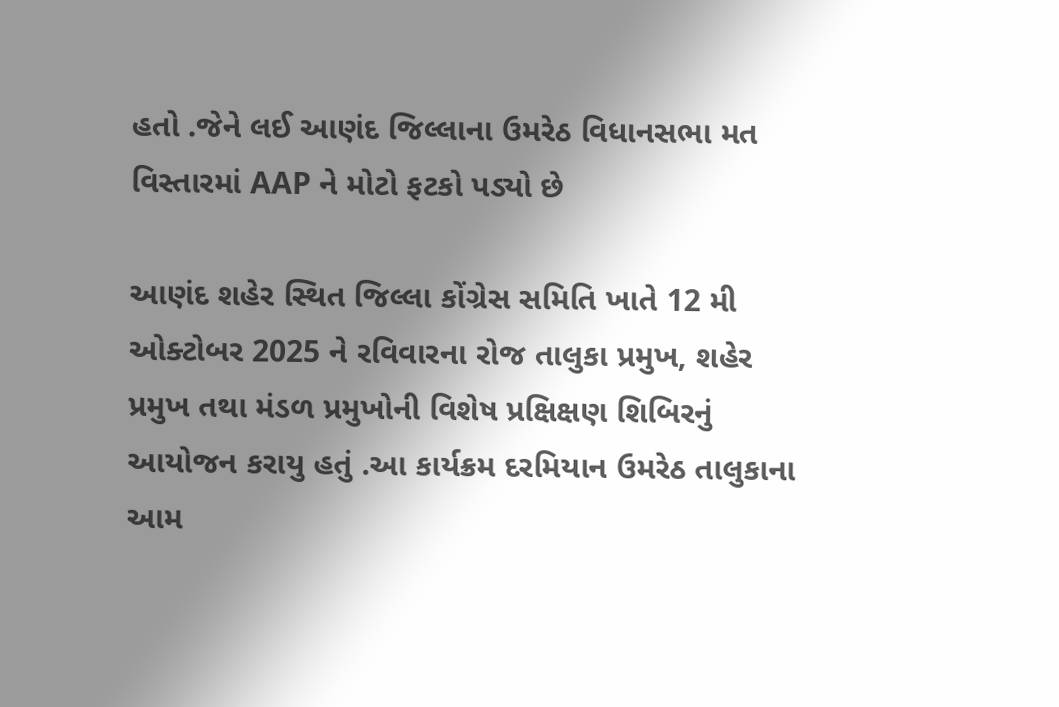હતો .જેને લઈ આણંદ જિલ્લાના ઉમરેઠ વિધાનસભા મત વિસ્તારમાં AAP ને મોટો ફટકો પડ્યો છે

આણંદ શહેર સ્થિત જિલ્લા કોંગ્રેસ સમિતિ ખાતે 12 મી ઓક્ટોબર 2025 ને રવિવારના રોજ તાલુકા પ્રમુખ, શહેર પ્રમુખ તથા મંડળ પ્રમુખોની વિશેષ પ્રક્ષિક્ષણ શિબિરનું આયોજન કરાયુ હતું .આ કાર્યક્રમ દરમિયાન ઉમરેઠ તાલુકાના આમ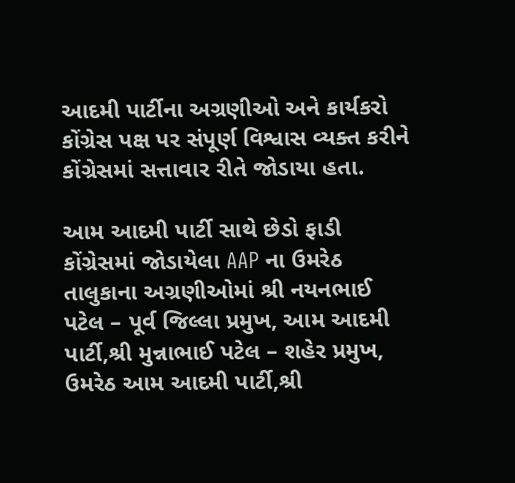આદમી પાર્ટીના અગ્રણીઓ અને કાર્યકરો કોંગ્રેસ પક્ષ પર સંપૂર્ણ વિશ્વાસ વ્યક્ત કરીને કોંગ્રેસમાં સત્તાવાર રીતે જોડાયા હતા.

આમ આદમી પાર્ટી સાથે છેડો ફાડી કોંગ્રેસમાં જોડાયેલા AAP ના ઉમરેઠ તાલુકાના અગ્રણીઓમાં શ્રી નયનભાઈ પટેલ – પૂર્વ જિલ્લા પ્રમુખ, આમ આદમી પાર્ટી,શ્રી મુન્નાભાઈ પટેલ – શહેર પ્રમુખ, ઉમરેઠ આમ આદમી પાર્ટી,શ્રી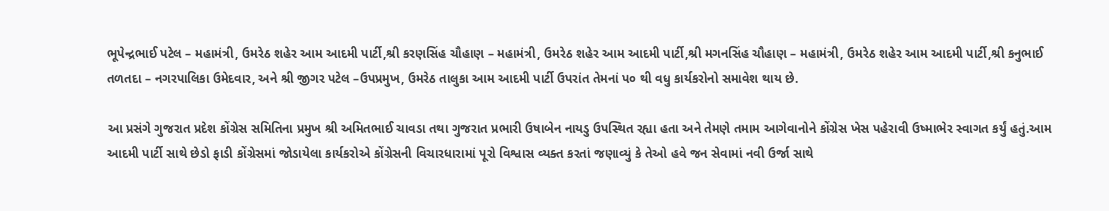ભૂપેન્દ્રભાઈ પટેલ – મહામંત્રી, ઉમરેઠ શહેર આમ આદમી પાર્ટી,શ્રી કરણસિંહ ચૌહાણ – મહામંત્રી, ઉમરેઠ શહેર આમ આદમી પાર્ટી,શ્રી મગનસિંહ ચૌહાણ – મહામંત્રી, ઉમરેઠ શહેર આમ આદમી પાર્ટી,શ્રી કનુભાઈ તળતદા – નગરપાલિકા ઉમેદવાર, અને શ્રી જીગર પટેલ –ઉપપ્રમુખ, ઉમરેઠ તાલુકા આમ આદમી પાર્ટી ઉપરાંત તેમનાં પ૦ થી વધુ કાર્યકરોનો સમાવેશ થાય છે.

આ પ્રસંગે ગુજરાત પ્રદેશ કોંગ્રેસ સમિતિના પ્રમુખ શ્રી અમિતભાઈ ચાવડા તથા ગુજરાત પ્રભારી ઉષાબેન નાયડુ ઉપસ્થિત રહ્યા હતા અને તેમણે તમામ આગેવાનોને કોંગ્રેસ ખેસ પહેરાવી ઉષ્માભેર સ્વાગત કર્યું હતું.આમ આદમી પાર્ટી સાથે છેડો ફાડી કોંગ્રેસમાં જોડાયેલા કાર્યકરોએ કોંગ્રેસની વિચારધારામાં પૂરો વિશ્વાસ વ્યક્ત કરતાં જણાવ્યું કે તેઓ હવે જન સેવામાં નવી ઉર્જા સાથે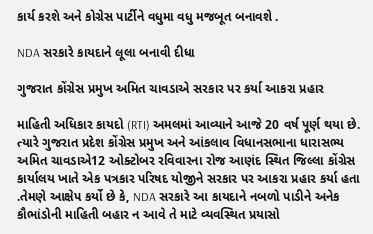કાર્ય કરશે અને કોગ્રેસ પાર્ટીને વધુમા વધુ મજબૂત બનાવશે .

NDA સરકારે કાયદાને લૂલા બનાવી દીધા

ગુજરાત કોંગ્રેસ પ્રમુખ અમિત ચાવડાએ સરકાર પર કર્યા આકરા પ્રહાર

માહિતી અધિકાર કાયદો (RTI) અમલમાં આવ્યાને આજે 20 વર્ષ પૂર્ણ થયા છે. ત્યારે ગુજરાત પ્રદેશ કોંગ્રેસ પ્રમુખ અને આંકલાવ વિધાનસભાના ધારાસભ્ય અમિત ચાવડાએ12 ઓક્ટોબર રવિવારના રોજ આણંદ સ્થિત જિલ્લા કોંગ્રેસ કાર્યાલય ખાતે એક પત્રકાર પરિષદ યોજીને સરકાર પર આકરા પ્રહાર કર્યા હતા .તેમણે આક્ષેપ કર્યો છે કે, NDA સરકારે આ કાયદાને નબળો પાડીને અનેક કૌભાંડોની માહિતી બહાર ન આવે તે માટે વ્યવસ્થિત પ્રયાસો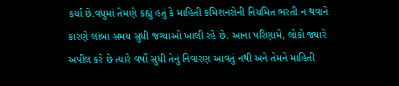કર્યા છે.વધુમાં તેમણે કહ્યું હતું કે માહિતી કમિશનરોની નિયમિત ભરતી ન થવાને કારણે લાંબા સમય સુધી જગ્યાઓ ખાલી રહે છે. આના પરિણામે, લોકો જ્યારે અપીલ કરે છે ત્યારે વર્ષો સુધી તેનું નિવારણ આવતું નથી અને તેમને માહિતી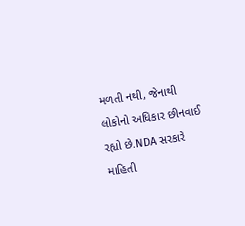મળતી નથી, જેનાથી લોકોનો અધિકાર છીનવાઈ રહ્યો છે.NDA સરકારે માહિતી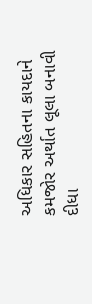અધિકાર સહિતના કાયદાને કમજોર અર્થાત લૂલા બનાવી દીધા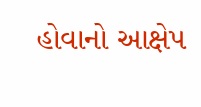હોવાનો આક્ષેપ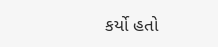કર્યો હતો